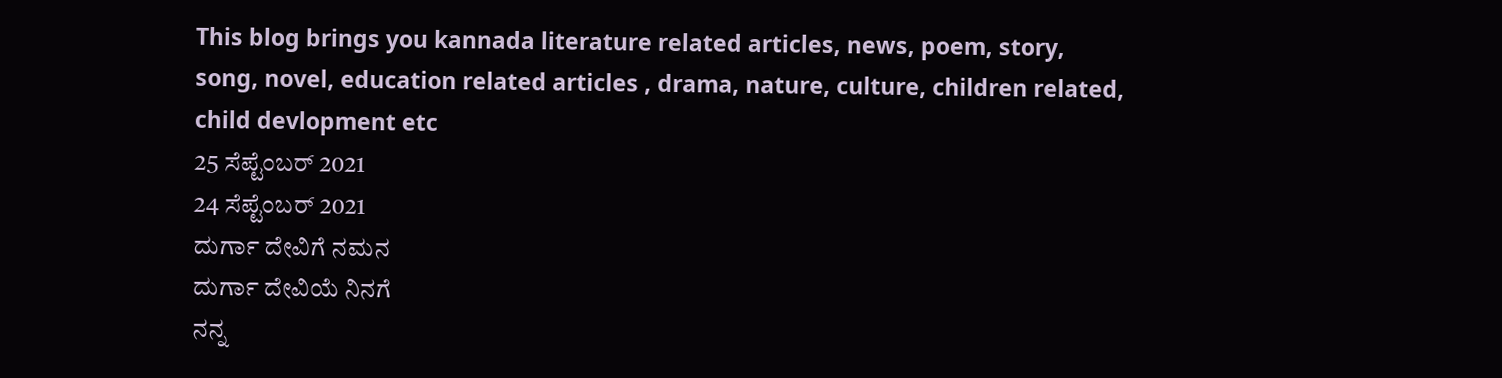This blog brings you kannada literature related articles, news, poem, story, song, novel, education related articles , drama, nature, culture, children related, child devlopment etc
25 ಸೆಪ್ಟೆಂಬರ್ 2021
24 ಸೆಪ್ಟೆಂಬರ್ 2021
ದುರ್ಗಾ ದೇವಿಗೆ ನಮನ
ದುರ್ಗಾ ದೇವಿಯೆ ನಿನಗೆ
ನನ್ನ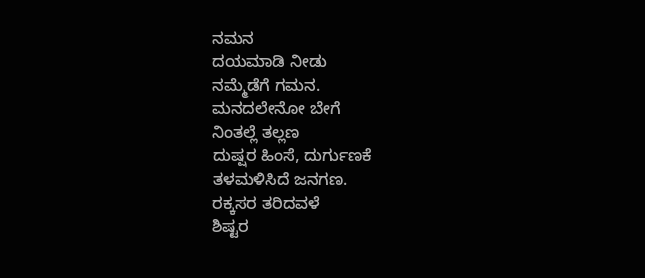ನಮನ
ದಯಮಾಡಿ ನೀಡು
ನಮ್ಮೆಡೆಗೆ ಗಮನ.
ಮನದಲೇನೋ ಬೇಗೆ
ನಿಂತಲ್ಲೆ ತಲ್ಲಣ
ದುಷ್ಷರ ಹಿಂಸೆ, ದುರ್ಗುಣಕೆ
ತಳಮಳಿಸಿದೆ ಜನಗಣ.
ರಕ್ಕಸರ ತರಿದವಳೆ
ಶಿಷ್ಟರ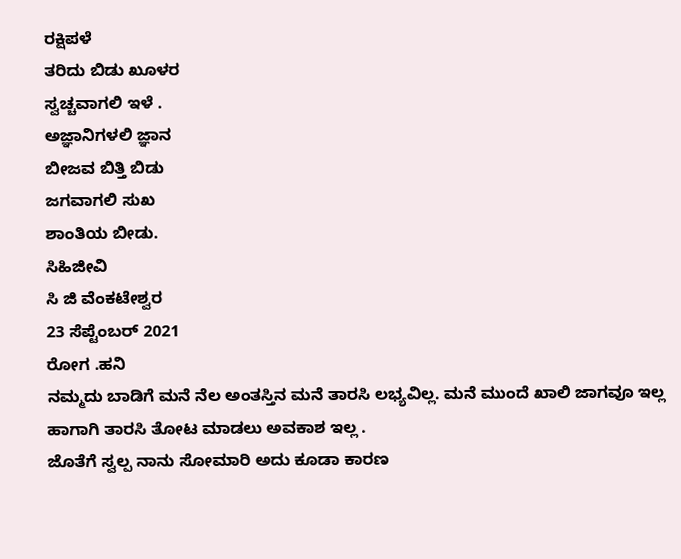ರಕ್ಷಿಪಳೆ
ತರಿದು ಬಿಡು ಖೂಳರ
ಸ್ವಚ್ಚವಾಗಲಿ ಇಳೆ .
ಅಜ್ಞಾನಿಗಳಲಿ ಜ್ಞಾನ
ಬೀಜವ ಬಿತ್ತಿ ಬಿಡು
ಜಗವಾಗಲಿ ಸುಖ
ಶಾಂತಿಯ ಬೀಡು.
ಸಿಹಿಜೀವಿ
ಸಿ ಜಿ ವೆಂಕಟೇಶ್ವರ
23 ಸೆಪ್ಟೆಂಬರ್ 2021
ರೋಗ .ಹನಿ
ನಮ್ಮದು ಬಾಡಿಗೆ ಮನೆ ನೆಲ ಅಂತಸ್ತಿನ ಮನೆ ತಾರಸಿ ಲಭ್ಯವಿಲ್ಲ. ಮನೆ ಮುಂದೆ ಖಾಲಿ ಜಾಗವೂ ಇಲ್ಲ ಹಾಗಾಗಿ ತಾರಸಿ ತೋಟ ಮಾಡಲು ಅವಕಾಶ ಇಲ್ಲ .
ಜೊತೆಗೆ ಸ್ವಲ್ಪ ನಾನು ಸೋಮಾರಿ ಅದು ಕೂಡಾ ಕಾರಣ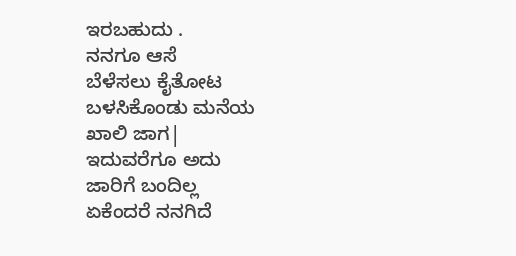ಇರಬಹುದು .
ನನಗೂ ಆಸೆ
ಬೆಳೆಸಲು ಕೈತೋಟ
ಬಳಸಿಕೊಂಡು ಮನೆಯ
ಖಾಲಿ ಜಾಗ|
ಇದುವರೆಗೂ ಅದು
ಜಾರಿಗೆ ಬಂದಿಲ್ಲ
ಏಕೆಂದರೆ ನನಗಿದೆ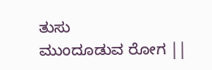ತುಸು
ಮುಂದೂಡುವ ರೋಗ ||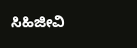ಸಿಹಿಜೀವಿ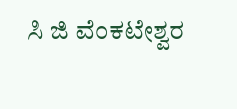ಸಿ ಜಿ ವೆಂಕಟೇಶ್ವರ